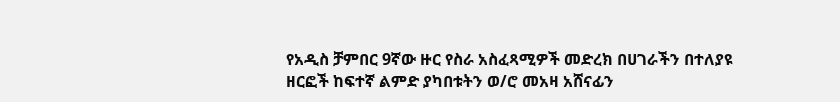የአዲስ ቻምበር 9ኛው ዙር የስራ አስፈጻሚዎች መድረክ በሀገራችን በተለያዩ ዘርፎች ከፍተኛ ልምድ ያካበቱትን ወ/ሮ መአዛ አሸናፊን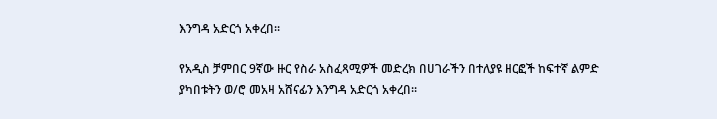እንግዳ አድርጎ አቀረበ፡፡

የአዲስ ቻምበር 9ኛው ዙር የስራ አስፈጻሚዎች መድረክ በሀገራችን በተለያዩ ዘርፎች ከፍተኛ ልምድ ያካበቱትን ወ/ሮ መአዛ አሸናፊን እንግዳ አድርጎ አቀረበ፡፡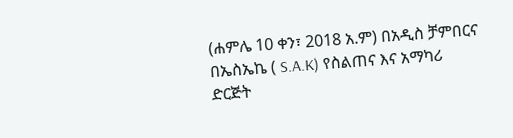(ሐምሌ 10 ቀን፣ 2018 አ.ም) በአዲስ ቻምበርና በኤስኤኬ ( S.A.K) የስልጠና እና አማካሪ ድርጅት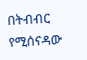በትብብር የሚሰናዳው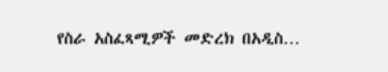የስራ አስፈጻሚዎች መድረክ በአዲስ…